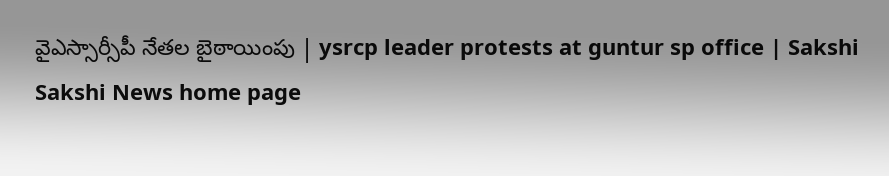వైఎస్సార్సీపీ నేతల బైఠాయింపు | ysrcp leader protests at guntur sp office | Sakshi
Sakshi News home page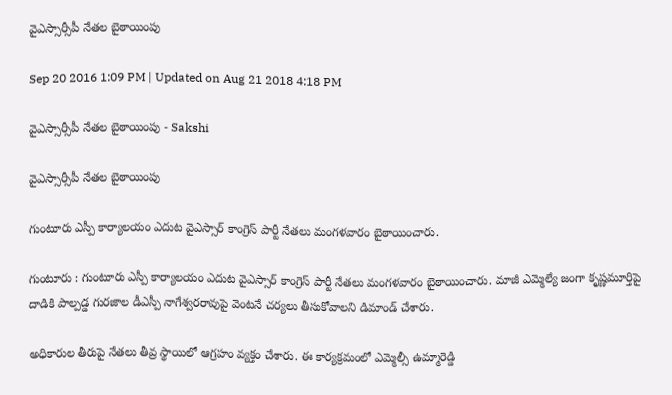వైఎస్సార్సీపీ నేతల బైఠాయింపు

Sep 20 2016 1:09 PM | Updated on Aug 21 2018 4:18 PM

వైఎస్సార్సీపీ నేతల బైఠాయింపు - Sakshi

వైఎస్సార్సీపీ నేతల బైఠాయింపు

గుంటూరు ఎస్పీ కార్యాలయం ఎదుట వైఎస్సార్ కాంగ్రెస్ పార్టీ నేతలు మంగళవారం బైఠాయించారు.

గుంటూరు : గుంటూరు ఎస్పీ కార్యాలయం ఎదుట వైఎస్సార్ కాంగ్రెస్ పార్టీ నేతలు మంగళవారం బైఠాయించారు. మాజీ ఎమ్మెల్యే జంగా కృష్ణమూర్తిపై దాడికి పాల్పడ్డ గురజాల డీఎస్పీ నాగేశ్వరరావుపై వెంటనే చర్యలు తీసుకోవాలని డిమాండ్ చేశారు.

అధికారుల తీరుపై నేతలు తీవ్ర స్థాయిలో ఆగ్రహం వ్యక్తం చేశారు. ఈ కార్యక్రమంలో ఎమ్మెల్సీ ఉమ్మారెడ్డి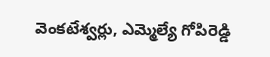వెంకటేశ్వర్లు, ఎమ్మెల్యే గోపిరెడ్డి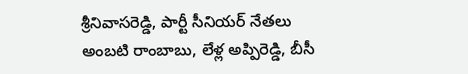శ్రీనివాసరెడ్డి, పార్టీ సీనియర్ నేతలు అంబటి రాంబాబు, లేళ్ల అప్పిరెడ్డి, బీసీ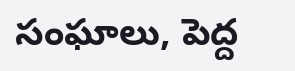సంఘాలు, పెద్ద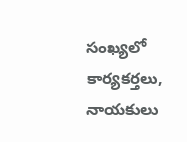సంఖ్యలో కార్యకర్తలు, నాయకులు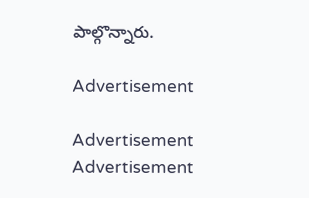పాల్గొన్నారు.

Advertisement

Advertisement
Advertisement